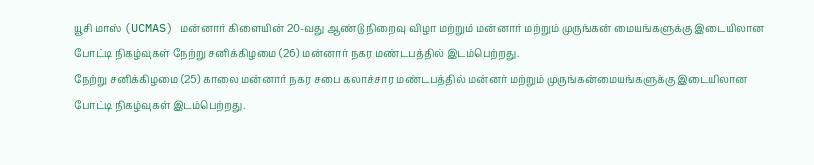யூசி மாஸ் (UCMAS) மன்னார் கிளையின் 20-வது ஆண்டு நிறைவு விழா மற்றும் மன்னார் மற்றும் முருங்கன் மையங்களுக்கு இடையிலான போட்டி நிகழ்வுகள் நேற்று சனிக்கிழமை (26) மன்னார் நகர மண்டபத்தில் இடம்பெற்றது.
நேற்று சனிக்கிழமை (25) காலை மன்னார் நகர சபை கலாச்சார மண்டபத்தில் மன்னர் மற்றும் முருங்கன்மையங்களுக்கு இடையிலான போட்டி நிகழ்வுகள் இடம்பெற்றது.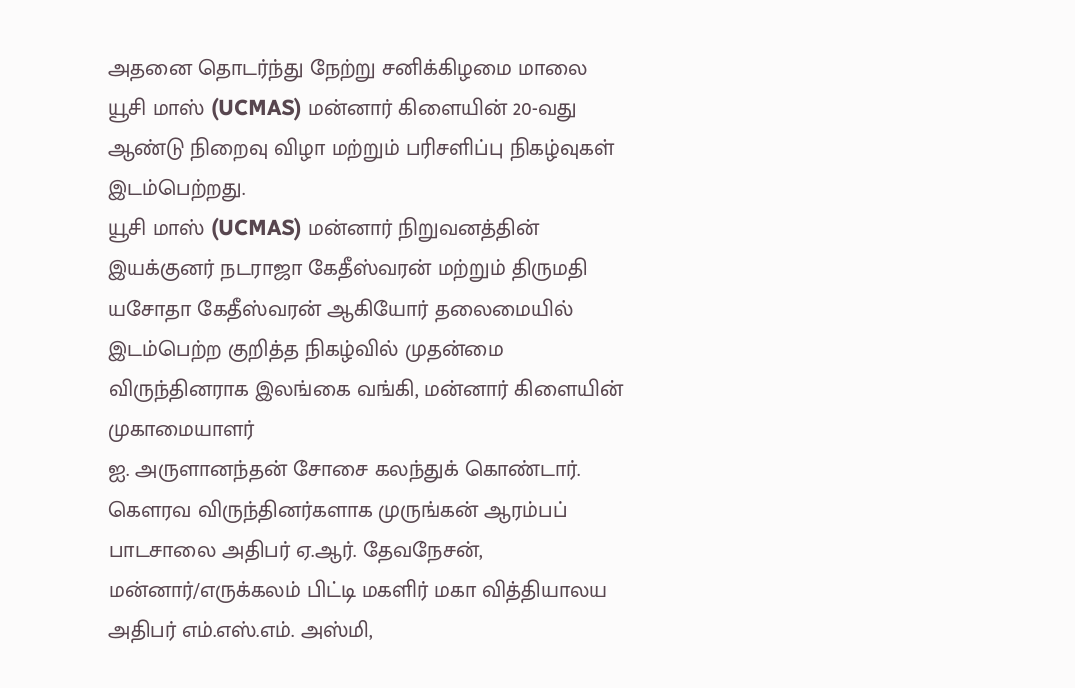அதனை தொடர்ந்து நேற்று சனிக்கிழமை மாலை யூசி மாஸ் (UCMAS) மன்னார் கிளையின் 20-வது ஆண்டு நிறைவு விழா மற்றும் பரிசளிப்பு நிகழ்வுகள் இடம்பெற்றது.
யூசி மாஸ் (UCMAS) மன்னார் நிறுவனத்தின் இயக்குனர் நடராஜா கேதீஸ்வரன் மற்றும் திருமதி யசோதா கேதீஸ்வரன் ஆகியோர் தலைமையில் இடம்பெற்ற குறித்த நிகழ்வில் முதன்மை விருந்தினராக இலங்கை வங்கி, மன்னார் கிளையின் முகாமையாளர்
ஐ. அருளானந்தன் சோசை கலந்துக் கொண்டார்.
கௌரவ விருந்தினர்களாக முருங்கன் ஆரம்பப் பாடசாலை அதிபர் ஏ.ஆர். தேவநேசன், மன்னார்/எருக்கலம் பிட்டி மகளிர் மகா வித்தியாலய அதிபர் எம்.எஸ்.எம். அஸ்மி,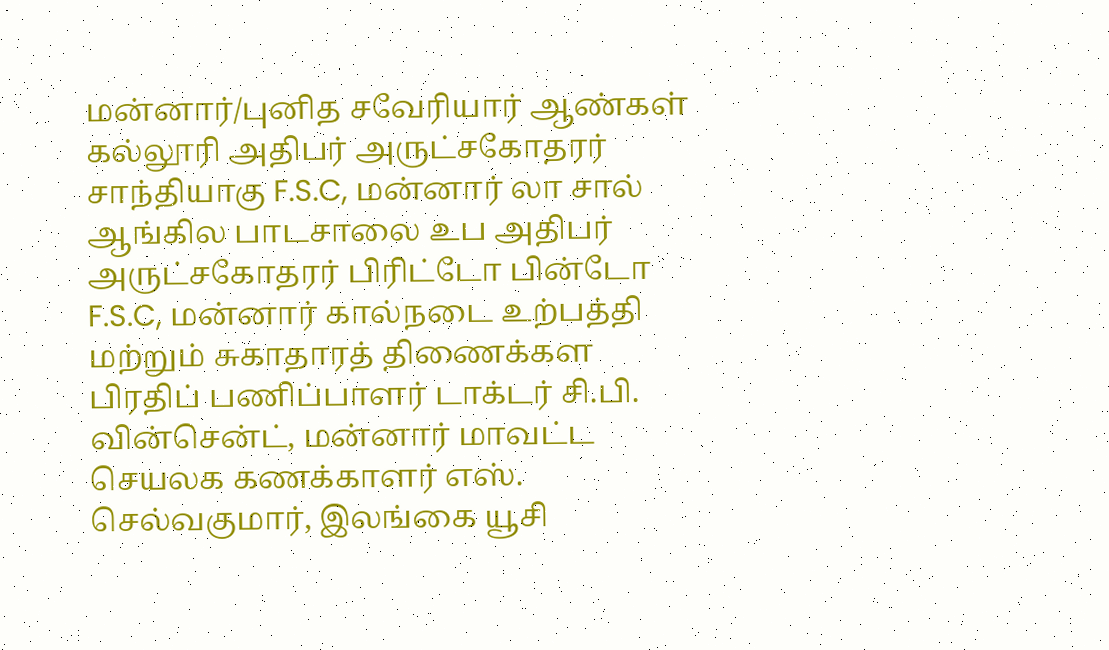மன்னார்/புனித சவேரியார் ஆண்கள் கல்லூரி அதிபர் அருட்சகோதரர் சாந்தியாகு F.S.C, மன்னார் லா சால் ஆங்கில பாடசாலை உப அதிபர் அருட்சகோதரர் பிரிட்டோ பின்டோ F.S.C, மன்னார் கால்நடை உற்பத்தி மற்றும் சுகாதாரத் திணைக்கள பிரதிப் பணிப்பாளர் டாக்டர் சி.பி. வின்சென்ட், மன்னார் மாவட்ட செயலக கணக்காளர் எஸ். செல்வகுமார், இலங்கை யூசி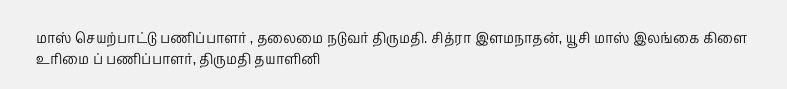மாஸ் செயற்பாட்டு பணிப்பாளர் , தலைமை நடுவர் திருமதி. சித்ரா இளமநாதன், யூசி மாஸ் இலங்கை கிளை உரிமை ப் பணிப்பாளர், திருமதி தயாளினி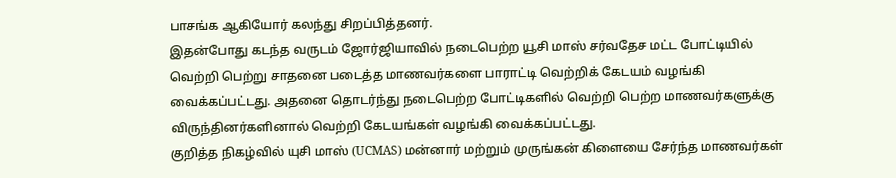பாசங்க ஆகியோர் கலந்து சிறப்பித்தனர்.
இதன்போது கடந்த வருடம் ஜோர்ஜியாவில் நடைபெற்ற யூசி மாஸ் சர்வதேச மட்ட போட்டியில் வெற்றி பெற்று சாதனை படைத்த மாணவர்களை பாராட்டி வெற்றிக் கேடயம் வழங்கி வைக்கப்பட்டது. அதனை தொடர்ந்து நடைபெற்ற போட்டிகளில் வெற்றி பெற்ற மாணவர்களுக்கு விருந்தினர்களினால் வெற்றி கேடயங்கள் வழங்கி வைக்கப்பட்டது.
குறித்த நிகழ்வில் யுசி மாஸ் (UCMAS) மன்னார் மற்றும் முருங்கன் கிளையை சேர்ந்த மாணவர்கள்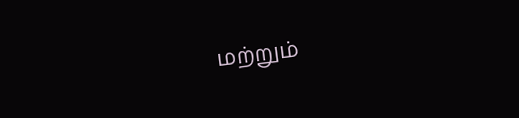மற்றும்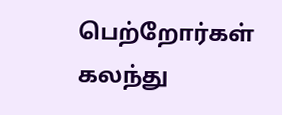பெற்றோர்கள் கலந்து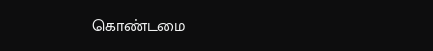கொண்டமை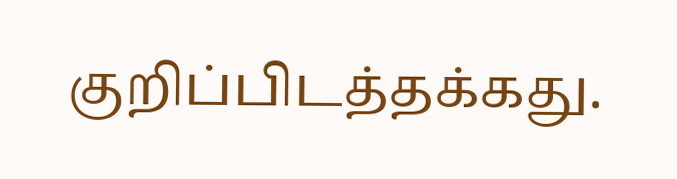குறிப்பிடத்தக்கது.